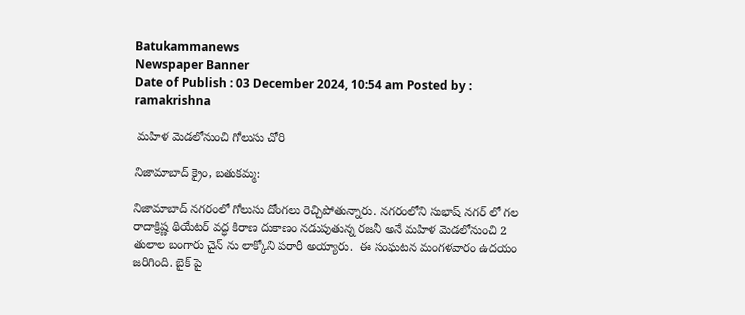Batukammanews
Newspaper Banner
Date of Publish : 03 December 2024, 10:54 am Posted by : ramakrishna

 మహిళ మెడలోనుంచి గోలుసు చోరి

నిజామాబాద్ క్రైం, బతుకమ్మ:

నిజామాబాద్ నగరంలో గోలుసు దోంగలు రెచ్చిపోతున్నారు. నగరంలోని సుభాష్ నగర్ లో గల రాదాక్రిష్ణ థియేటర్ వద్ధ కిరాణ దుకాణం నడుపుతున్న రజనీ అనే మహిళ మెడలోనుంచి 2 తులాల బంగారు చైన్ ను లాక్కోని పరారీ అయ్యారు.  ఈ సంఘటన మంగళవారం ఉదయం జరిగింది. బైక్ పై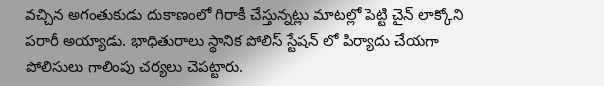వచ్చిన అగంతుకుడు దుకాణంలో గిరాకీ చేస్తున్నట్లు మాటల్లో పెట్టి చైన్ లాక్కోని పరారీ అయ్యాడు. భాధితురాలు స్థానిక పోలిస్ స్టేషన్ లో పిర్యాదు చేయగా పోలిసులు గాలింపు చర్యలు చెపట్టారు.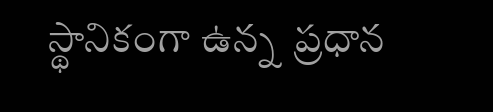స్థానికంగా ఉన్న  ప్రధాన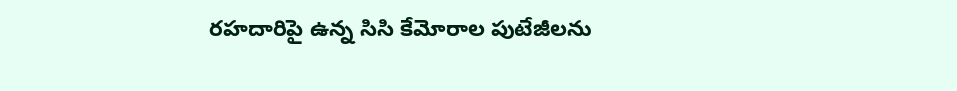రహదారిపై ఉన్న సిసి కేమోరాల పుటేజీలను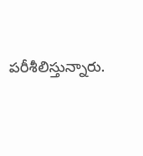పరీశీలిస్తున్నారు.